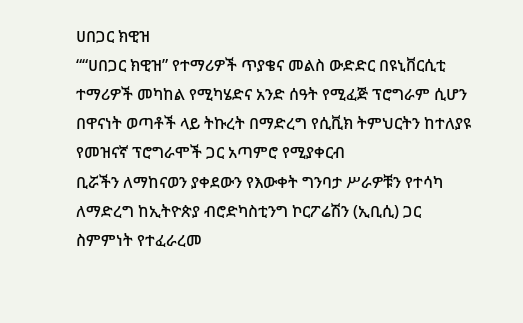ሀበጋር ክዊዝ
““ሀበጋር ክዊዝ” የተማሪዎች ጥያቄና መልስ ውድድር በዩኒቨርሲቲ ተማሪዎች መካከል የሚካሄድና አንድ ሰዓት የሚፈጅ ፕሮግራም ሲሆን በዋናነት ወጣቶች ላይ ትኩረት በማድረግ የሲቪክ ትምህርትን ከተለያዩ የመዝናኛ ፕሮግራሞች ጋር አጣምሮ የሚያቀርብ
ቢሯችን ለማከናወን ያቀደውን የእውቀት ግንባታ ሥራዎቹን የተሳካ ለማድረግ ከኢትዮጵያ ብሮድካስቲንግ ኮርፖሬሽን (ኢቢሲ) ጋር ስምምነት የተፈራረመ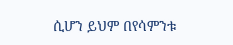ሲሆን ይህም በየሳምንቱ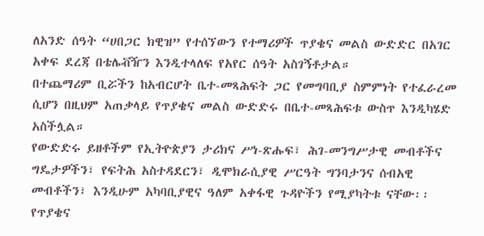ለአንድ ሰዓት “ሀበጋር ክዊዝ” የተሰኘውን የተማሪዎች ጥያቄና መልስ ውድድር በአገር አቀፍ ደረጃ በቴሌቭዥን እንዲተላለፍ የአየር ሰዓት አስገኝቶታል።
በተጨማሪም ቢሯችን ከአብርሆት ቤተ-መጻሕፍት ጋር የመግባቢያ ስምምነት የተፈራረመ ሲሆን በዚህም አጠቃላይ የጥያቄና መልስ ውድድሩ በቤተ-መጻሕፍቱ ውስጥ እንዲካሄድ አስችሏል።
የውድድሩ ይዘቶችም የኢትዮጵያን ታሪክና ሥነ-ጽሑፍ፣ ሕገ-መንግሥታዊ መብቶችና ግዴታዎችን፣ የፍትሕ አስተዳደርን፣ ዲሞክራሲያዊ ሥርዓት ግንባታንና ሰብአዊ መብቶችን፣ እንዲሁም አካባቢያዊና ዓለም አቀፋዊ ጉዳዮችን የሚያካትቱ ናቸው፡፡
የጥያቄና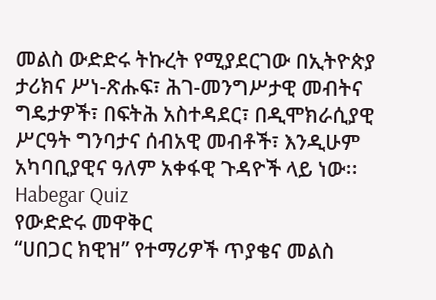መልስ ውድድሩ ትኩረት የሚያደርገው በኢትዮጵያ ታሪክና ሥነ-ጽሑፍ፣ ሕገ-መንግሥታዊ መብትና ግዴታዎች፣ በፍትሕ አስተዳደር፣ በዲሞክራሲያዊ ሥርዓት ግንባታና ሰብአዊ መብቶች፣ እንዲሁም አካባቢያዊና ዓለም አቀፋዊ ጉዳዮች ላይ ነው፡፡
Habegar Quiz
የውድድሩ መዋቅር
“ሀበጋር ክዊዝ” የተማሪዎች ጥያቄና መልስ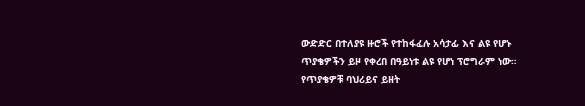ውድድር በተለያዩ ዙሮች የተከፋፈሉ አሳታፊ እና ልዩ የሆኑ ጥያቄዎችን ይዞ የቀረበ በዓይነቱ ልዩ የሆነ ፕሮግራም ነው።
የጥያቄዎቹ ባህሪይና ይዘት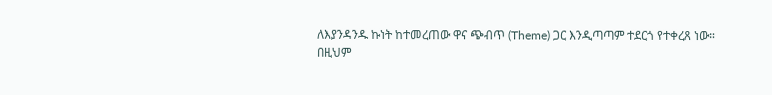ለእያንዳንዱ ኩነት ከተመረጠው ዋና ጭብጥ (Theme) ጋር እንዲጣጣም ተደርጎ የተቀረጸ ነው።
በዚህም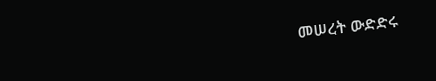መሠረት ውድድሩ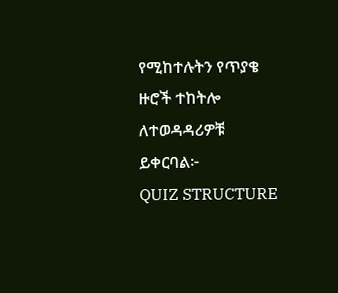የሚከተሉትን የጥያቄ ዙሮች ተከትሎ ለተወዳዳሪዎቹ ይቀርባል፦
QUIZ STRUCTURE